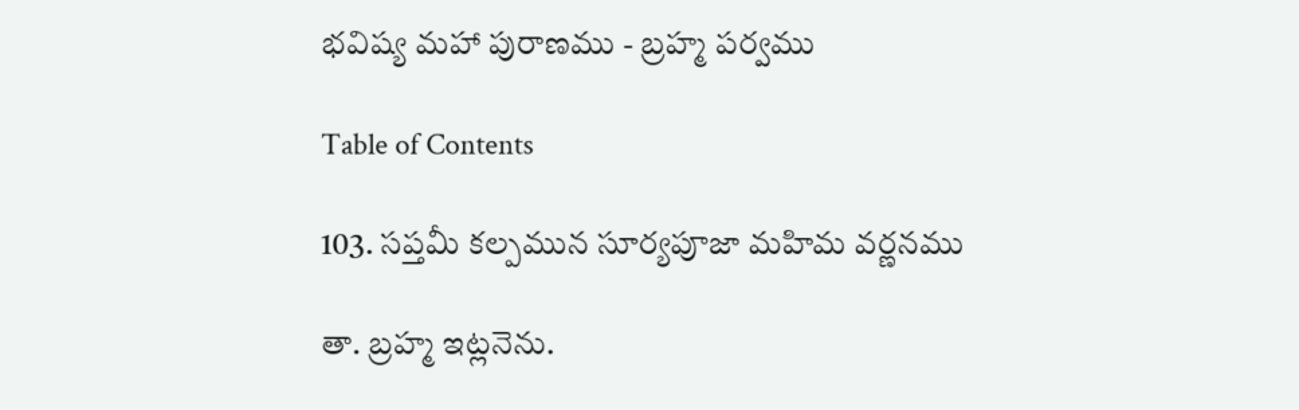భవిష్య మహా పురాణము - బ్రహ్మ పర్వము

Table of Contents

103. సప్తమీ కల్పమున సూర్యపూజా మహిమ వర్ణనము

తా. బ్రహ్మ ఇట్లనెను.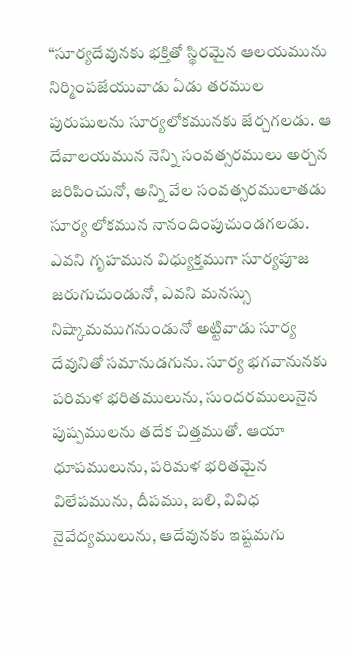“సూర్యదేవునకు భక్తితో స్థిరమైన ఆలయమును నిర్మింపజేయువాడు ఏడు తరముల పురుషులను సూర్యలోకమునకు జేర్చగలడు. ఆ దేవాలయమున నెన్ని సంవత్సరములు అర్చన జరిపించునో, అన్ని వేల సంవత్సరములాతడు సూర్య లోకమున నానందింపుచుండగలడు. ఎవని గృహమున విధ్యుక్తముగా సూర్యపూజ జరుగుచుండునో, ఎవని మనస్సు నిష్కామముగనుండునో అట్టివాడు సూర్య దేవునితో సమానుడగును. సూర్య భగవానునకు పరిమళ భరితములును, సుందరములునైన పుష్పములను తదేక చిత్తముతో. ఆయా ధూపములును, పరిమళ భరితమైన విలేపమును, దీపము, బలి, వివిధ నైవేద్యములును, ఆదేవునకు ఇష్టమగు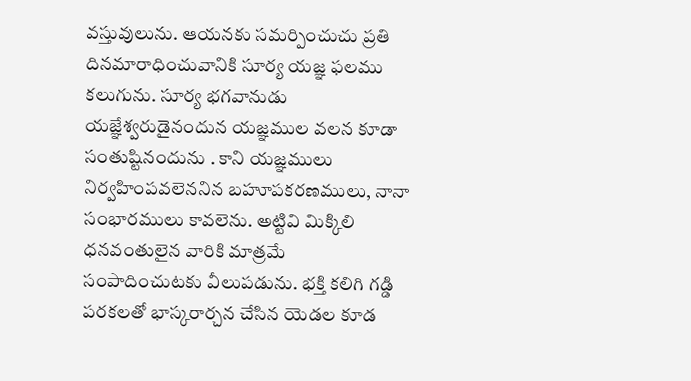వస్తువులును. ఆయనకు సమర్పించుచు ప్రతి దినమారాధించువానికి సూర్య యజ్ఞ ఫలము కలుగును. సూర్య భగవానుడు యజ్ఞేశ్వరుడైనందున యజ్ఞముల వలన కూడా సంతుష్టినందును . కాని యజ్ఞములు నిర్వహింపవలెననిన బహూపకరణములు, నానా సంభారములు కావలెను. అట్టివి మిక్కిలి ధనవంతులైన వారికి మాత్రమే సంపాదించుటకు వీలుపడును. భక్తి కలిగి గడ్డి పరకలతో భాస్కరార్చన చేసిన యెడల కూడ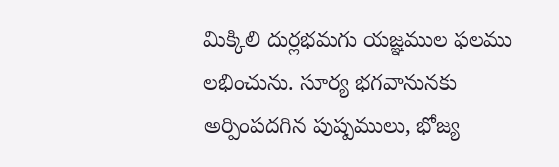మిక్కిలి దుర్లభమగు యజ్ఞముల ఫలము లభించును. సూర్య భగవానునకు అర్పింపదగిన పుష్పములు, భోజ్య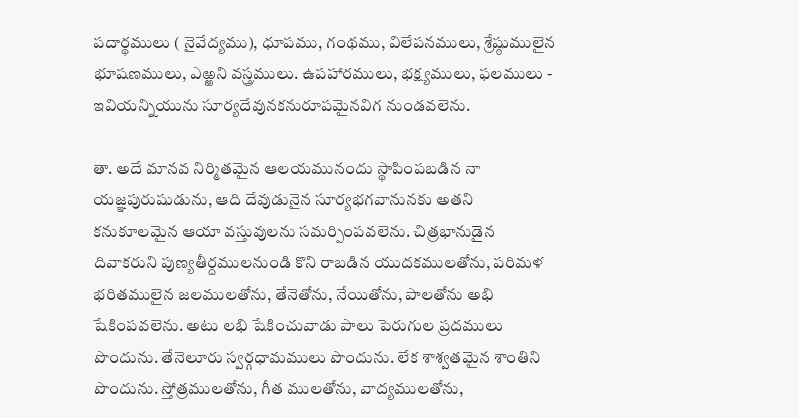పదార్థములు ( నైవేద్యము), ధూపము, గంథము, విలేపనములు, శ్రేష్ఠుములైన భూషణములు, ఎఱ్ఱని వస్త్రములు. ఉపహారములు, భక్ష్యములు, ఫలములు - ఇవియన్నియును సూర్యదేవునకనురూపమైనవిగ నుండవలెను.

తా. అదే మానవ నిర్మితమైన ఆలయమునందు స్థాపింపబడిన నా యజ్ఞపురుషుడును, ఆది దేవుడునైన సూర్యభగవానునకు అతని కనుకూలమైన ఆయా వస్తువులను సమర్పింపవలెను. చిత్రభానుడైన దివాకరుని పుణ్యతీర్దములనుండి కొని రాబడిన యుదకములతోను, పరిమళ భరితములైన జలములతోను, తేనెతోను, నేయితోను, పాలతోను అభి షేకింపవలెను. అటు లభి షేకించువాడు పాలు పెరుగుల ప్రదములు పొందును. తేనెలూరు స్వర్గధామములు పొందును. లేక శాశ్వతమైన శాంతిని పొందును. స్తోత్రములతోను, గీత ములతోను, వాద్యములతోను,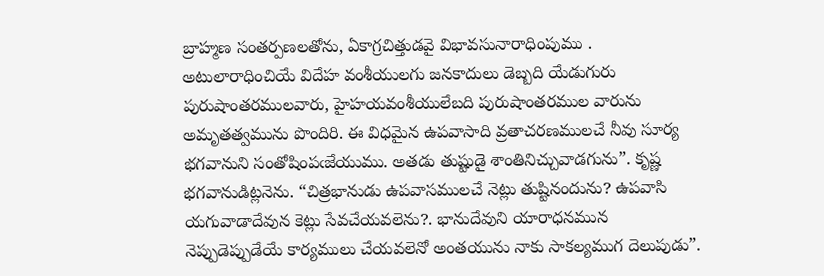బ్రాహ్మణ సంతర్పణలతోను, ఏకాగ్రచిత్తుడవై విభావసునారాధింపుము . అటులారాధించియే విదేహ వంశీయులగు జనకాదులు డెబ్బది యేడుగురు పురుషాంతరములవారు, హైహయవంశీయులేబది పురుషాంతరముల వారును అమృతత్వమును పొందిరి. ఈ విధమైన ఉపవాసాది వ్రతాచరణములచే నీవు సూర్య భగవానుని సంతోషింపఁజేయుము. అతడు తుష్టుడై శాంతినిచ్చువాడగును”. కృష్ణ భగవానుడిట్లనెను. “చిత్రభానుడు ఉపవాసములచే నెట్లు తుష్టినందును? ఉపవాసి యగువాడాదేవున కెట్లు సేవచేయవలెను?. భానుదేవుని యారాధనమున నెప్పుడెప్పుడేయే కార్యములు చేయవలెనో అంతయును నాకు సాకల్యముగ దెలుపుడు”.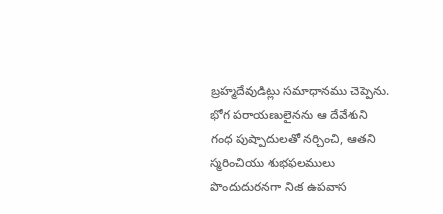బ్రహ్మదేవుడిట్లు సమాధానము చెప్పెను. భోగ పరాయణులైనను ఆ దేవేశుని గంధ పుష్పాదులతో నర్చించి, ఆతని స్మరించియు శుభఫలములు పొందుదురనగా నిఁక ఉపవాస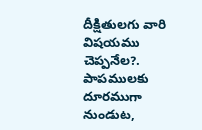దీక్షితులగు వారి విషయము చెప్పనేల?. పాపములకు దూరముగా నుండుట,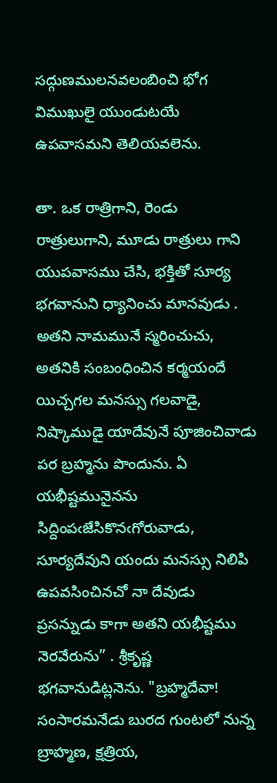సద్గుణములనవలంబించి భోగ విముఖులై యుండుటయే ఉపవాసమని తెలియవలెను.

తా. ఒక రాత్రిగాని, రెండు రాత్రులుగాని, మూడు రాత్రులు గాని యుపవాసము చేసి, భక్తితో సూర్య భగవానుని ధ్యానించు మానవుడు . అతని నామమునే స్మరించుచు, అతనికి సంబంధించిన కర్మయందే యిచ్చగల మనస్సు గలవాడై, నిష్కాముడై యాదేవునే పూజించివాడు పర బ్రహ్మను పొందును. ఏ యభీష్టమునైనను సిద్దింపఁజేసికొనఁగోరువాడు, సూర్యదేవుని యందు మనస్సు నిలిపి ఉపవసించినచో నా దేవుడు ప్రసన్నుడు కాగా అతని యభీష్టము నెరవేరును” . శ్రీకృష్ణ భగవానుడిట్లనెను. "బ్రహ్మదేవా! సంసారమనేడు బురద గుంటలో నున్న బ్రాహ్మణ, క్షత్రియ,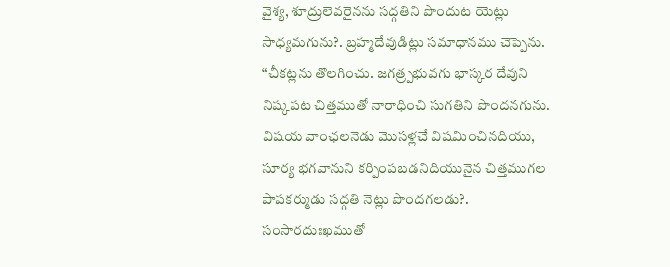వైశ్య, శూద్రులెవరైనను సద్గతిని పొందుట యెట్లు సాధ్యమగును?. బ్రహ్మదేవుడిట్లు సమాధానము చెప్పెను. “చీకట్లను తొలగించు. జగత్ర్పభువగు భాస్కర దేవుని నిష్కపట చిత్తముతో నారాధించి సుగతిని పొందనగును. విషయ వాంఛలనెడు మొసళ్లచే విషమించినదియు, సూర్య భగవానుని కర్పింపబడనిదియునైన చిత్తముగల పాపకర్ముడు సద్గతి నెట్లు పొందగలడు?. సంసారదుఃఖముతో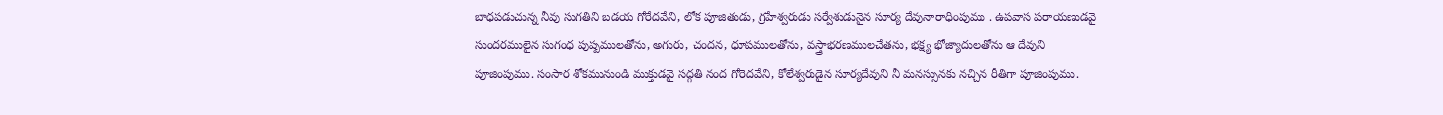బాధపడుచున్న నీవు సుగతిని బడయ గోరేదవేని, లోక పూజితుడు, గ్రహేశ్వరుడు సర్వేశుడునైన సూర్య దేవునారాధింపుము . ఉపవాస పరాయణుడవై సుందరములైన సుగంధ పుష్పములతోను, అగురు, చందన, ధూపములతోను, వస్త్రాభరణములచేతను, భక్ష్య భోజ్యాదులతోను ఆ దేవుని పూజింపుము. సంసార శోకమునుండి ముక్తుడవై సద్గతి నంద గోరెదవేని, కోలేశ్వరుడైన సూర్యదేవుని నీ మనస్సునకు నచ్చిన రీతిగా పూజింపుము.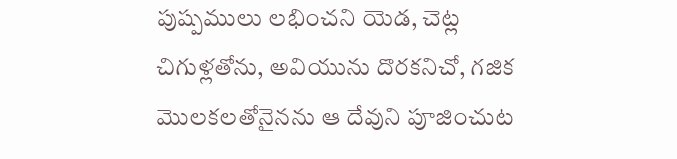పుష్పములు లభించని యెడ, చెట్ల చిగుళ్లతోను, అవియును దొరకనిచో, గజిక మొలకలతోనైనను ఆ దేవుని పూజించుట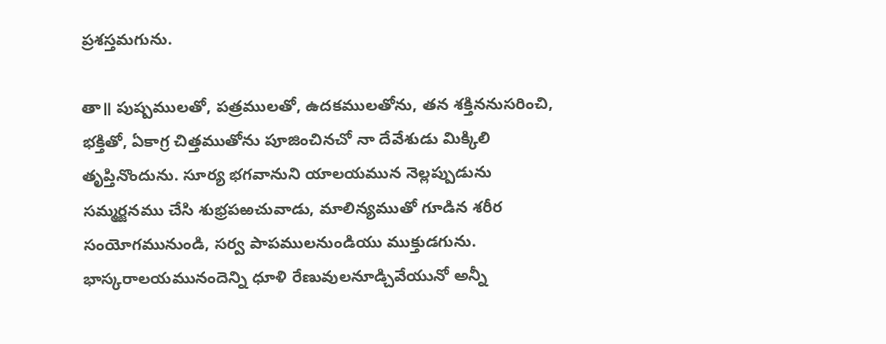ప్రశస్తమగును.

తా॥ పుష్పములతో, పత్రములతో, ఉదకములతోను, తన శక్తిననుసరించి, భక్తితో, ఏకాగ్ర చిత్తముతోను పూజించినచో నా దేవేశుడు మిక్కిలి తృప్తినొందును. సూర్య భగవానుని యాలయమున నెల్లప్పుడును సమ్మర్జనము చేసి శుభ్రపఱచువాడు, మాలిన్యముతో గూడిన శరీర సంయోగమునుండి, సర్వ పాపములనుండియు ముక్తుడగును. భాస్కరాలయమునందెన్ని ధూళి రేణువులనూడ్చివేయునో అన్నీ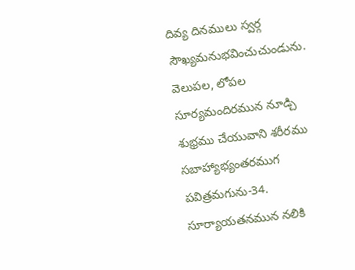దివ్య దినములు స్వర్గ సౌఖ్యమనుభవించుచుండును. వెలుపల, లోపల సూర్యమందిరమున నూడ్చి శుభ్రము చేయువాని శరీరము సబాహ్యాభ్యంతరముగ పవిత్రమగును-34. సూర్యాయతనమున నలికి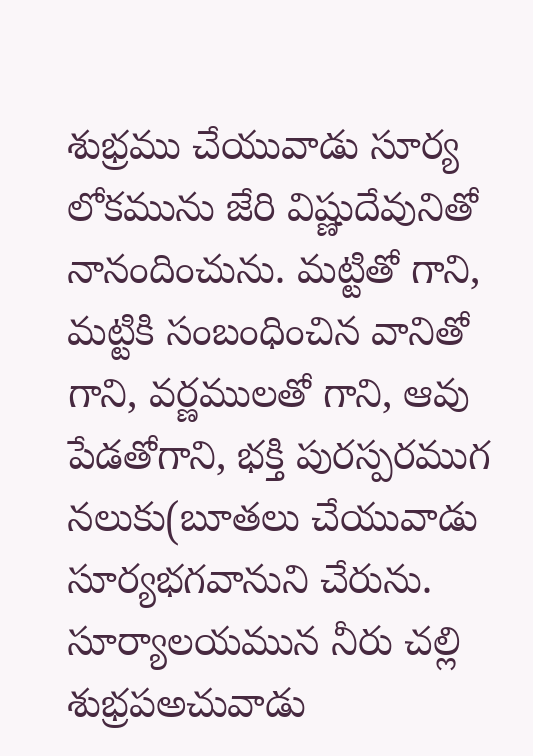శుభ్రము చేయువాడు సూర్య లోకమును జేరి విష్ణుదేవునితో నానందించును. మట్టితో గాని, మట్టికి సంబంధించిన వానితో గాని, వర్ణములతో గాని, ఆవు పేడతోగాని, భక్తి పురస్పరముగ నలుకు(బూతలు చేయువాడు సూర్యభగవానుని చేరును. సూర్యాలయమున నీరు చల్లి శుభ్రపఅచువాడు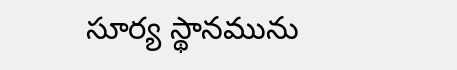సూర్య స్థానమును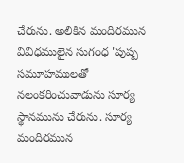చేరును. అలికిన మందిరమున వివిధములైన సుగంధ 'పుష్ప సమూహములతో నలంకరించువాడును సూర్య స్థానమును చేరును. సూర్య మందిరమున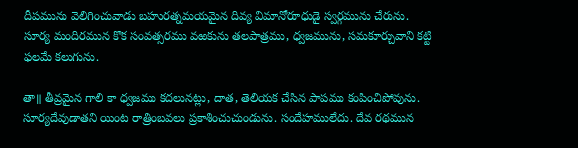దీపమును వెలిగించువాడు బహురత్నమయమైన దివ్య విమానోరూధుడై స్వర్గమును చేరును. సూర్య మందిరమున కొక సంవత్సరము వఱకును తలపాత్రము, ధ్వజమును, సమకూర్చువాని కట్టి ఫలమే కలుగును.

తా॥ తీవ్రమైన గాలి కా ధ్వజము కదలునట్లు, దాత, తెలియక చేసిన పాపము కంపించిపోవును. సూర్యదేవుడాతని యింట రాత్రింబవలు ప్రకాశించుచుండును. సందేహములేదు. దేవ రథమున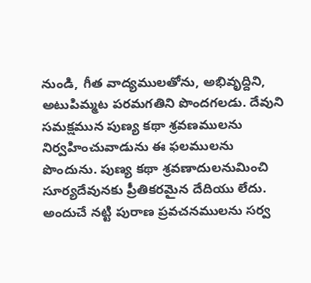నుండి, గీత వాద్యములతోను, అభివృద్దిని, అటుపిమ్మట పరమగతిని పొందగలడు. దేవుని సమక్షమున పుణ్య కథా శ్రవణములను నిర్వహించువాడును ఈ ఫలములను పొందును. పుణ్య కథా శ్రవణాదులనుమించి సూర్యదేవునకు ప్రీతికరమైన దేదియు లేదు. అందుచే నట్టి పురాణ ప్రవచనములను సర్వ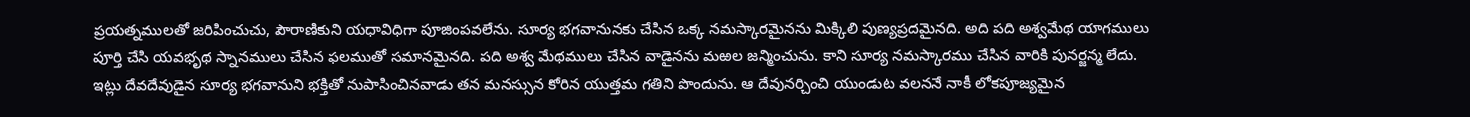ప్రయత్నములతో జరిపించుచు, పౌరాణికుని యధావిధిగా పూజింపవలేను. సూర్య భగవానునకు చేసిన ఒక్క నమస్కారమైనను మిక్కిలి పుణ్యప్రదమైనది. అది పది అశ్వమేథ యాగములు పూర్తి చేసి యవభృథ స్నానములు చేసిన ఫలముతో సమానమైనది. పది అశ్వ మేథములు చేసిన వాడైనను మఱల జన్మించును. కాని సూర్య నమస్కారము చేసిన వారికి పునర్జన్మ లేదు. ఇట్లు దేవదేవుడైన సూర్య భగవానుని భక్తితో నుపాసించినవాడు తన మనస్సున కోరిన యుత్తమ గతిని పొందును. ఆ దేవునర్చించి యుండుట వలననే నాకీ లోకపూజ్యమైన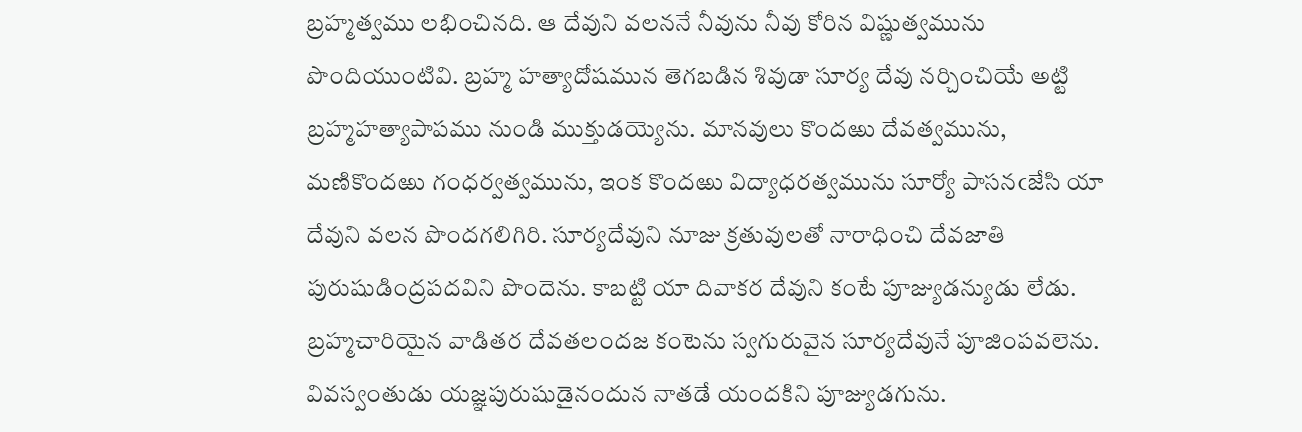బ్రహ్మత్వము లభించినది. ఆ దేవుని వలననే నీవును నీవు కోరిన విష్ణుత్వమును పొందియుంటివి. బ్రహ్మ హత్యాదోషమున తెగబడిన శివుడా సూర్య దేవు నర్చించియే అట్టి బ్రహ్మహత్యాపాపము నుండి ముక్తుడయ్యెను. మానవులు కొందఱు దేవత్వమును, మణికొందఱు గంధర్వత్వమును, ఇంక కొందఱు విద్యాధరత్వమును సూర్యో పాసనఁజేసి యా దేవుని వలన పొందగలిగిరి. సూర్యదేవుని నూజు క్రతువులతో నారాధించి దేవజాతి పురుషుడింద్రపదవిని పొందెను. కాబట్టి యా దివాకర దేవుని కంటే పూజ్యుడన్యుడు లేడు. బ్రహ్మచారియైన వాడితర దేవతలందజ కంటెను స్వగురువైన సూర్యదేవునే పూజింపవలెను. వివస్వంతుడు యజ్ఞపురుషుడైనందున నాతడే యందకిని పూజ్యుడగును.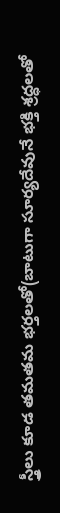స్త్రీలు కూడ తమతమ భర్తలతో(బాటుగా సూర్యదేవునే భక్తి శ్రద్ధలతో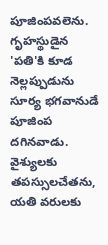పూజింపవలెను. గృహస్థుడైన 'పతి'కి కూడ నెల్లప్పుడును సూర్య భగవానుడే పూజింప దగినవాడు. వైశ్యులకు తపస్సులచేతను, యతి వరులకు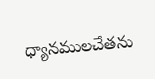ధ్యానములచేతను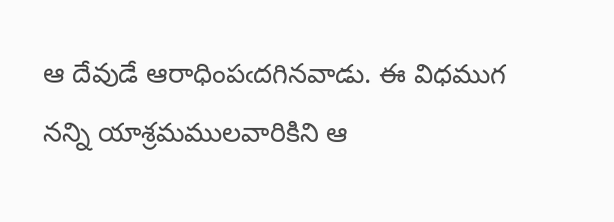ఆ దేవుడే ఆరాధింపఁదగినవాడు. ఈ విధముగ నన్ని యాశ్రమములవారికిని ఆ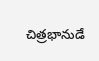చిత్రభానుడే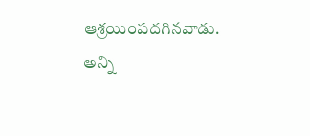ఆశ్రయింపదగినవాడు. అన్ని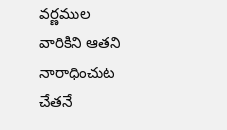వర్ణముల వారికిని ఆతని నారాధించుట చేతనే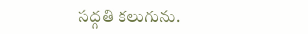సద్గతి కలుగును.